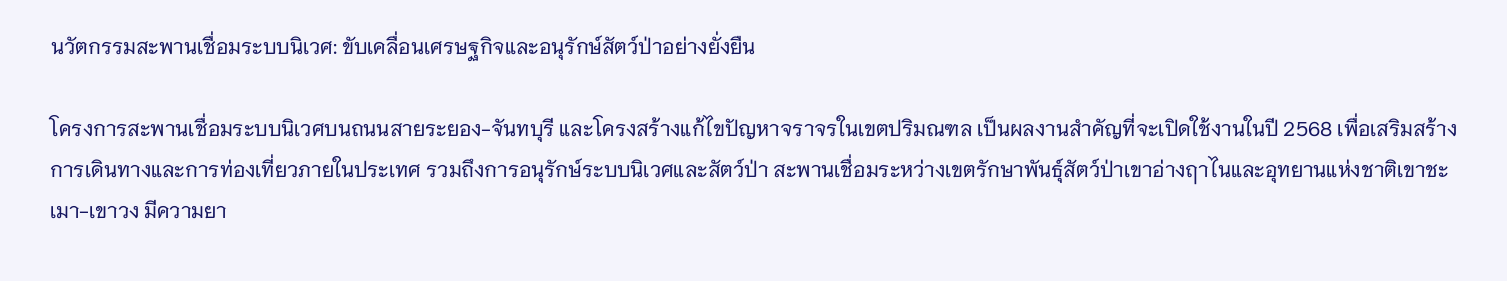นวัตกรรมสะพานเชื่อมระบบนิเวศ: ขับเคลื่อนเศรษฐกิจและอนุรักษ์สัตว์ป่าอย่างยั่งยืน

โครงการสะพานเชื่อมระบบนิเวศบนถนนสายระยอง-จันทบุรี และโครงสร้างแก้ไขปัญหาจราจรในเขตปริมณฑล เป็นผลงานสำคัญที่จะเปิดใช้งานในปี 2568 เพื่อเสริมสร้างการเดินทางและการท่องเที่ยวภายในประเทศ รวมถึงการอนุรักษ์ระบบนิเวศและสัตว์ป่า สะพานเชื่อมระหว่างเขตรักษาพันธุ์สัตว์ป่าเขาอ่างฤาไนและอุทยานแห่งชาติเขาชะเมา-เขาวง มีความยา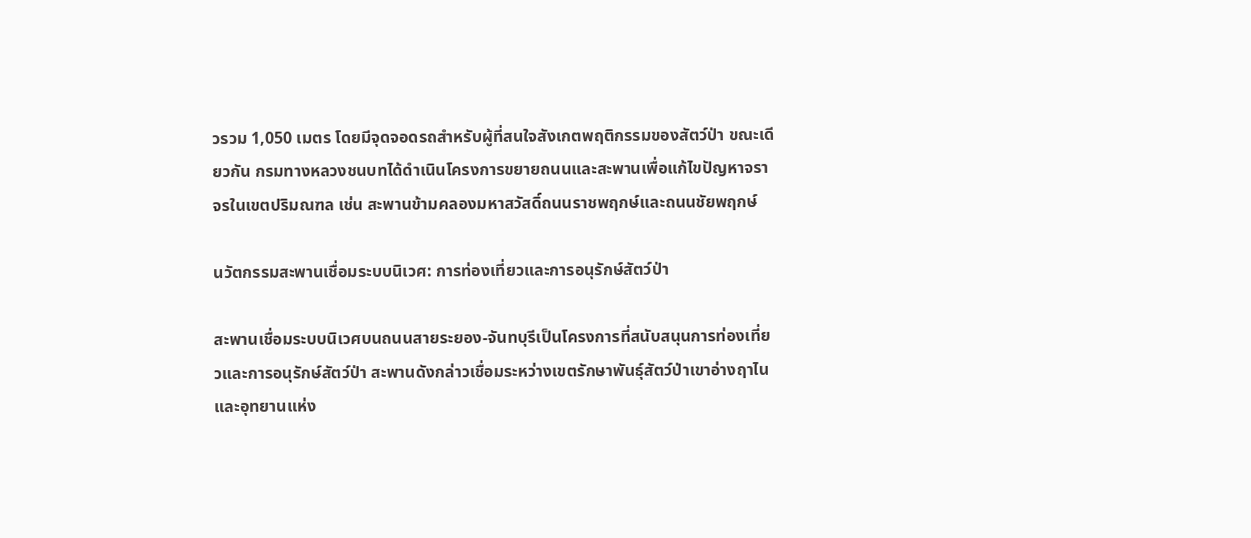วรวม 1,050 เมตร โดยมีจุดจอดรถสำหรับผู้ที่สนใจสังเกตพฤติกรรมของสัตว์ป่า ขณะเดียวกัน กรมทางหลวงชนบทได้ดำเนินโครงการขยายถนนและสะพานเพื่อแก้ไขปัญหาจราจรในเขตปริมณฑล เช่น สะพานข้ามคลองมหาสวัสดิ์ถนนราชพฤกษ์และถนนชัยพฤกษ์

นวัตกรรมสะพานเชื่อมระบบนิเวศ: การท่องเที่ยวและการอนุรักษ์สัตว์ป่า

สะพานเชื่อมระบบนิเวศบนถนนสายระยอง-จันทบุรีเป็นโครงการที่สนับสนุนการท่องเที่ยวและการอนุรักษ์สัตว์ป่า สะพานดังกล่าวเชื่อมระหว่างเขตรักษาพันธุ์สัตว์ป่าเขาอ่างฤาไนและอุทยานแห่ง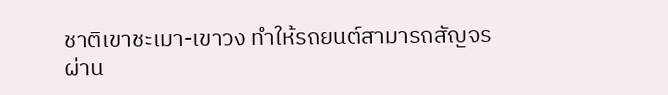ชาติเขาชะเมา-เขาวง ทำให้รถยนต์สามารถสัญจรผ่าน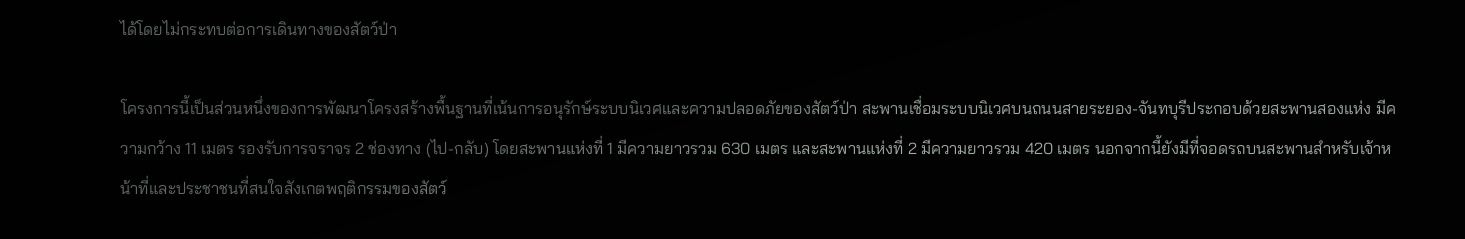ได้โดยไม่กระทบต่อการเดินทางของสัตว์ป่า

โครงการนี้เป็นส่วนหนึ่งของการพัฒนาโครงสร้างพื้นฐานที่เน้นการอนุรักษ์ระบบนิเวศและความปลอดภัยของสัตว์ป่า สะพานเชื่อมระบบนิเวศบนถนนสายระยอง-จันทบุรีประกอบด้วยสะพานสองแห่ง มีความกว้าง 11 เมตร รองรับการจราจร 2 ช่องทาง (ไป-กลับ) โดยสะพานแห่งที่ 1 มีความยาวรวม 630 เมตร และสะพานแห่งที่ 2 มีความยาวรวม 420 เมตร นอกจากนี้ยังมีที่จอดรถบนสะพานสำหรับเจ้าหน้าที่และประชาชนที่สนใจสังเกตพฤติกรรมของสัตว์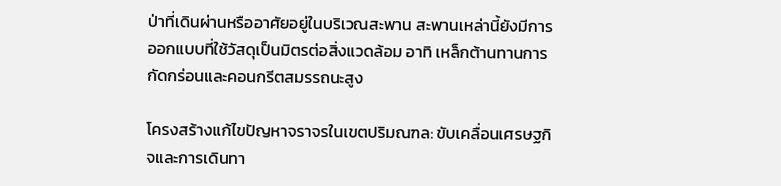ป่าที่เดินผ่านหรืออาศัยอยู่ในบริเวณสะพาน สะพานเหล่านี้ยังมีการออกแบบที่ใช้วัสดุเป็นมิตรต่อสิ่งแวดล้อม อาทิ เหล็กต้านทานการกัดกร่อนและคอนกรีตสมรรถนะสูง

โครงสร้างแก้ไขปัญหาจราจรในเขตปริมณฑล: ขับเคลื่อนเศรษฐกิจและการเดินทา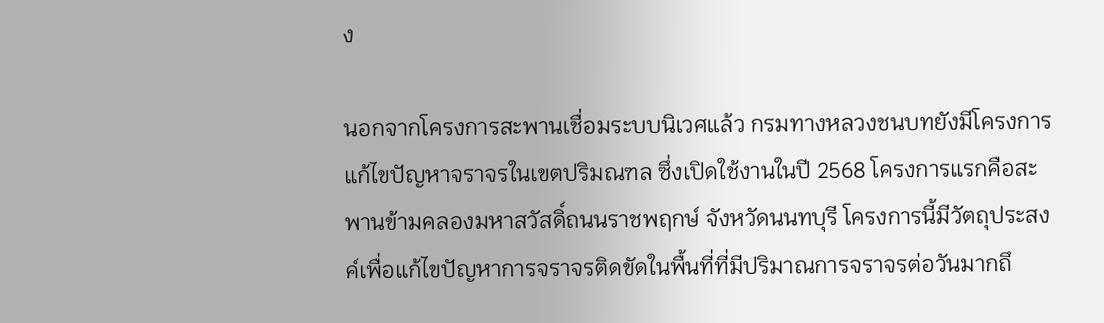ง

นอกจากโครงการสะพานเชื่อมระบบนิเวศแล้ว กรมทางหลวงชนบทยังมีโครงการแก้ไขปัญหาจราจรในเขตปริมณฑล ซึ่งเปิดใช้งานในปี 2568 โครงการแรกคือสะพานข้ามคลองมหาสวัสดิ์ถนนราชพฤกษ์ จังหวัดนนทบุรี โครงการนี้มีวัตถุประสงค์เพื่อแก้ไขปัญหาการจราจรติดขัดในพื้นที่ที่มีปริมาณการจราจรต่อวันมากถึ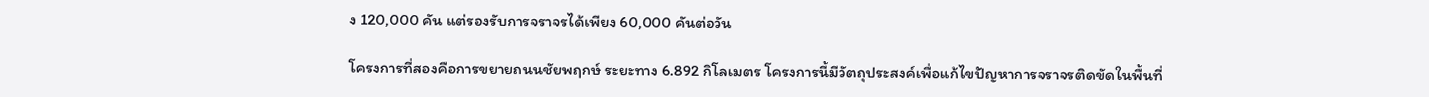ง 120,000 คัน แต่รองรับการจราจรได้เพียง 60,000 คันต่อวัน

โครงการที่สองคือการขยายถนนชัยพฤกษ์ ระยะทาง 6.892 กิโลเมตร โครงการนี้มีวัตถุประสงค์เพื่อแก้ไขปัญหาการจราจรติดขัดในพื้นที่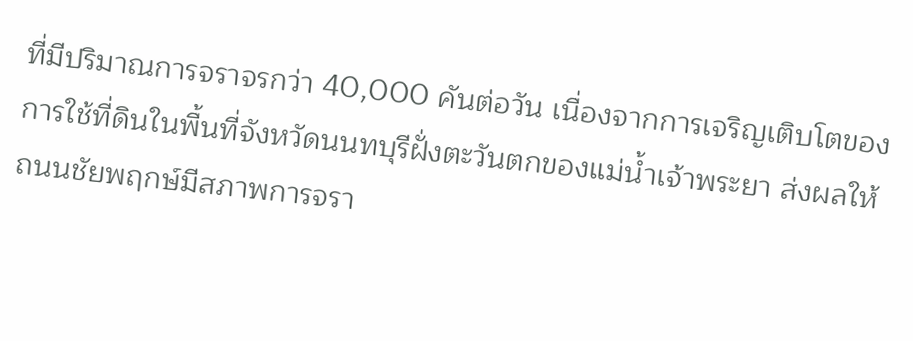ที่มีปริมาณการจราจรกว่า 40,000 คันต่อวัน เนื่องจากการเจริญเติบโตของการใช้ที่ดินในพื้นที่จังหวัดนนทบุรีฝั่งตะวันตกของแม่น้ำเจ้าพระยา ส่งผลให้ถนนชัยพฤกษ์มีสภาพการจรา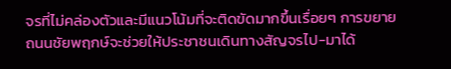จรที่ไม่คล่องตัวและมีแนวโน้มที่จะติดขัดมากขึ้นเรื่อยๆ การขยายถนนชัยพฤกษ์จะช่วยให้ประชาชนเดินทางสัญจรไป-มาได้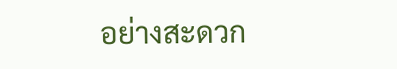อย่างสะดวก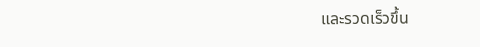และรวดเร็วขึ้น